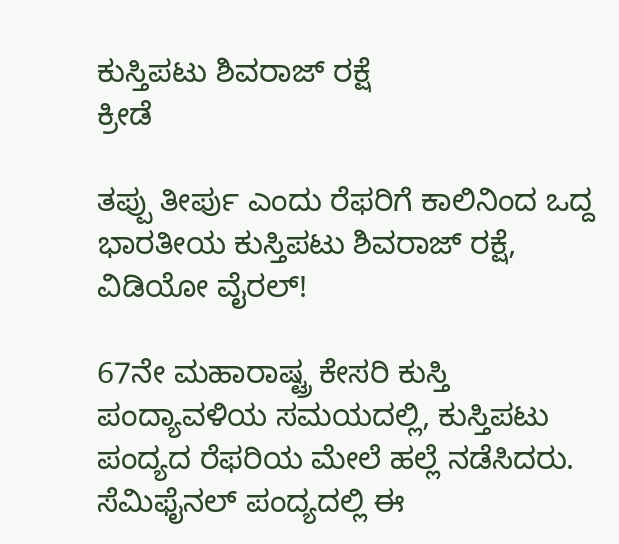ಕುಸ್ತಿಪಟು ಶಿವರಾಜ್ ರಕ್ಷೆ
ಕ್ರೀಡೆ

ತಪ್ಪು ತೀರ್ಪು ಎಂದು ರೆಫರಿಗೆ ಕಾಲಿನಿಂದ ಒದ್ದ ಭಾರತೀಯ ಕುಸ್ತಿಪಟು ಶಿವರಾಜ್ ರಕ್ಷೆ, ವಿಡಿಯೋ ವೈರಲ್!

67ನೇ ಮಹಾರಾಷ್ಟ್ರ ಕೇಸರಿ ಕುಸ್ತಿ ಪಂದ್ಯಾವಳಿಯ ಸಮಯದಲ್ಲಿ, ಕುಸ್ತಿಪಟು ಪಂದ್ಯದ ರೆಫರಿಯ ಮೇಲೆ ಹಲ್ಲೆ ನಡೆಸಿದರು. ಸೆಮಿಫೈನಲ್ ಪಂದ್ಯದಲ್ಲಿ ಈ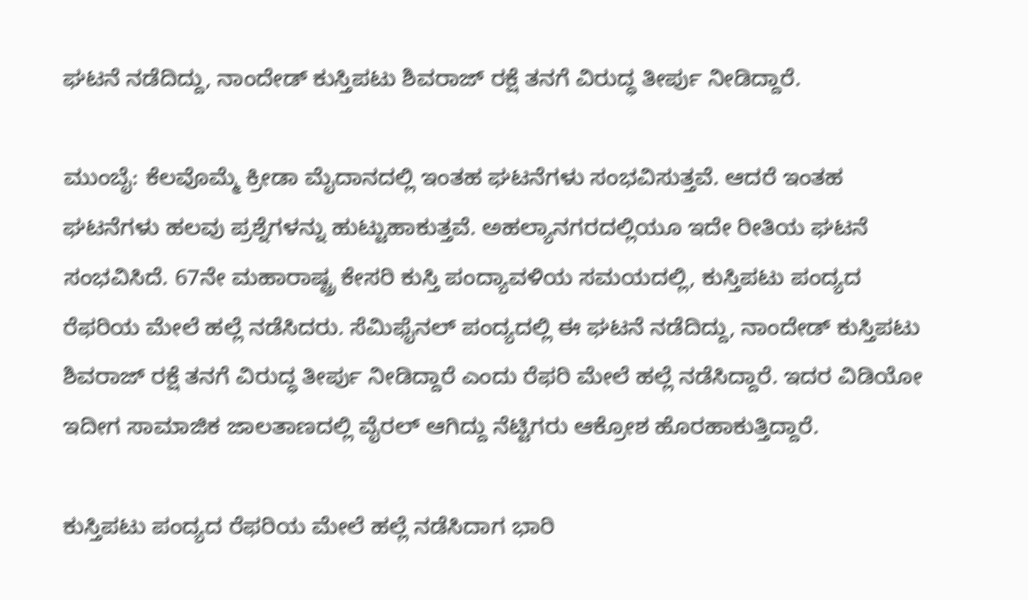ಘಟನೆ ನಡೆದಿದ್ದು, ನಾಂದೇಡ್ ಕುಸ್ತಿಪಟು ಶಿವರಾಜ್ ರಕ್ಷೆ ತನಗೆ ವಿರುದ್ಧ ತೀರ್ಪು ನೀಡಿದ್ದಾರೆ.

ಮುಂಬೈ: ಕೆಲವೊಮ್ಮೆ ಕ್ರೀಡಾ ಮೈದಾನದಲ್ಲಿ ಇಂತಹ ಘಟನೆಗಳು ಸಂಭವಿಸುತ್ತವೆ. ಆದರೆ ಇಂತಹ ಘಟನೆಗಳು ಹಲವು ಪ್ರಶ್ನೆಗಳನ್ನು ಹುಟ್ಟುಹಾಕುತ್ತವೆ. ಅಹಲ್ಯಾನಗರದಲ್ಲಿಯೂ ಇದೇ ರೀತಿಯ ಘಟನೆ ಸಂಭವಿಸಿದೆ. 67ನೇ ಮಹಾರಾಷ್ಟ್ರ ಕೇಸರಿ ಕುಸ್ತಿ ಪಂದ್ಯಾವಳಿಯ ಸಮಯದಲ್ಲಿ, ಕುಸ್ತಿಪಟು ಪಂದ್ಯದ ರೆಫರಿಯ ಮೇಲೆ ಹಲ್ಲೆ ನಡೆಸಿದರು. ಸೆಮಿಫೈನಲ್ ಪಂದ್ಯದಲ್ಲಿ ಈ ಘಟನೆ ನಡೆದಿದ್ದು, ನಾಂದೇಡ್ ಕುಸ್ತಿಪಟು ಶಿವರಾಜ್ ರಕ್ಷೆ ತನಗೆ ವಿರುದ್ಧ ತೀರ್ಪು ನೀಡಿದ್ದಾರೆ ಎಂದು ರೆಫರಿ ಮೇಲೆ ಹಲ್ಲೆ ನಡೆಸಿದ್ದಾರೆ. ಇದರ ವಿಡಿಯೋ ಇದೀಗ ಸಾಮಾಜಿಕ ಜಾಲತಾಣದಲ್ಲಿ ವೈರಲ್ ಆಗಿದ್ದು ನೆಟ್ಟಿಗರು ಆಕ್ರೋಶ ಹೊರಹಾಕುತ್ತಿದ್ದಾರೆ.

ಕುಸ್ತಿಪಟು ಪಂದ್ಯದ ರೆಫರಿಯ ಮೇಲೆ ಹಲ್ಲೆ ನಡೆಸಿದಾಗ ಭಾರಿ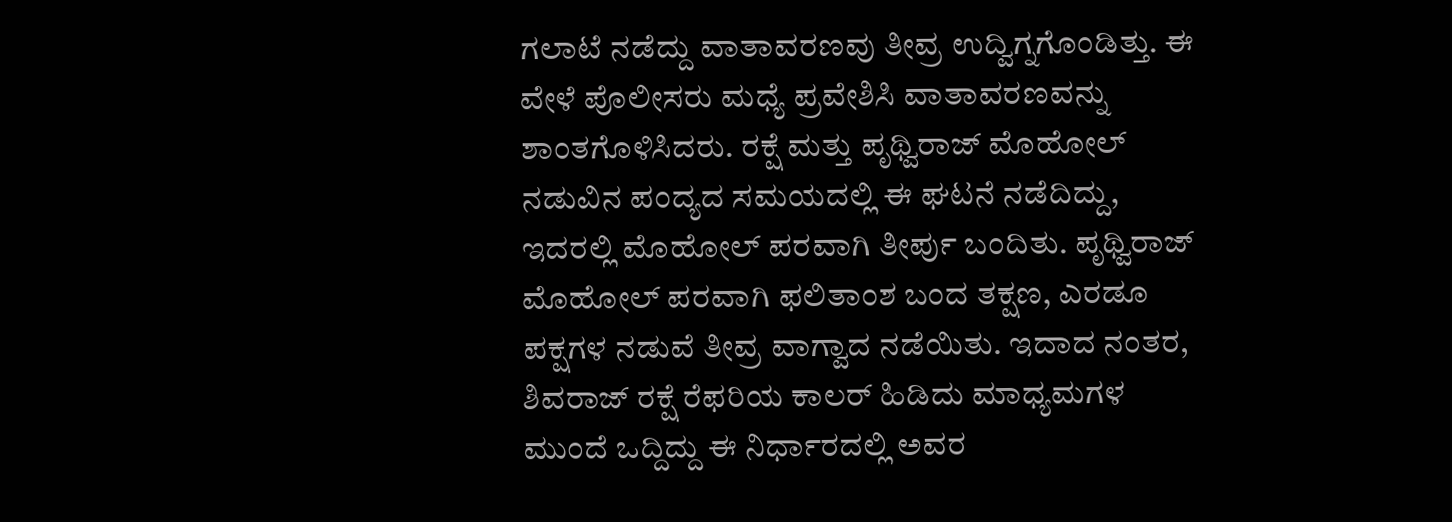ಗಲಾಟೆ ನಡೆದ್ದು ವಾತಾವರಣವು ತೀವ್ರ ಉದ್ವಿಗ್ನಗೊಂಡಿತ್ತು. ಈ ವೇಳೆ ಪೊಲೀಸರು ಮಧ್ಯೆ ಪ್ರವೇಶಿಸಿ ವಾತಾವರಣವನ್ನು ಶಾಂತಗೊಳಿಸಿದರು. ರಕ್ಷೆ ಮತ್ತು ಪೃಥ್ವಿರಾಜ್ ಮೊಹೋಲ್ ನಡುವಿನ ಪಂದ್ಯದ ಸಮಯದಲ್ಲಿ ಈ ಘಟನೆ ನಡೆದಿದ್ದು, ಇದರಲ್ಲಿ ಮೊಹೋಲ್ ಪರವಾಗಿ ತೀರ್ಪು ಬಂದಿತು. ಪೃಥ್ವಿರಾಜ್ ಮೊಹೋಲ್ ಪರವಾಗಿ ಫಲಿತಾಂಶ ಬಂದ ತಕ್ಷಣ, ಎರಡೂ ಪಕ್ಷಗಳ ನಡುವೆ ತೀವ್ರ ವಾಗ್ವಾದ ನಡೆಯಿತು. ಇದಾದ ನಂತರ, ಶಿವರಾಜ್ ರಕ್ಷೆ ರೆಫರಿಯ ಕಾಲರ್ ಹಿಡಿದು ಮಾಧ್ಯಮಗಳ ಮುಂದೆ ಒದ್ದಿದ್ದು ಈ ನಿರ್ಧಾರದಲ್ಲಿ ಅವರ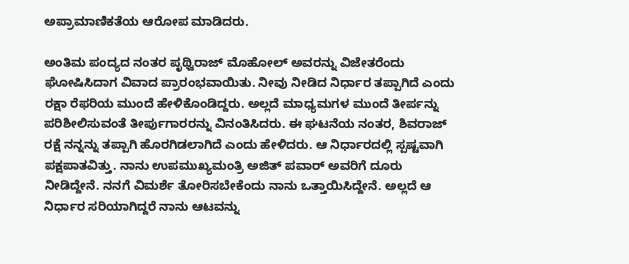ಅಪ್ರಾಮಾಣಿಕತೆಯ ಆರೋಪ ಮಾಡಿದರು.

ಅಂತಿಮ ಪಂದ್ಯದ ನಂತರ ಪೃಥ್ವಿರಾಜ್ ಮೊಹೋಲ್ ಅವರನ್ನು ವಿಜೇತರೆಂದು ಘೋಷಿಸಿದಾಗ ವಿವಾದ ಪ್ರಾರಂಭವಾಯಿತು. ನೀವು ನೀಡಿದ ನಿರ್ಧಾರ ತಪ್ಪಾಗಿದೆ ಎಂದು ರಕ್ಷಾ ರೆಫರಿಯ ಮುಂದೆ ಹೇಳಿಕೊಂಡಿದ್ದರು. ಅಲ್ಲದೆ ಮಾಧ್ಯಮಗಳ ಮುಂದೆ ತೀರ್ಪನ್ನು ಪರಿಶೀಲಿಸುವಂತೆ ತೀರ್ಪುಗಾರರನ್ನು ವಿನಂತಿಸಿದರು. ಈ ಘಟನೆಯ ನಂತರ, ಶಿವರಾಜ್ ರಕ್ಷೆ ನನ್ನನ್ನು ತಪ್ಪಾಗಿ ಹೊರಗಿಡಲಾಗಿದೆ ಎಂದು ಹೇಳಿದರು. ಆ ನಿರ್ಧಾರದಲ್ಲಿ ಸ್ಪಷ್ಟವಾಗಿ ಪಕ್ಷಪಾತವಿತ್ತು. ನಾನು ಉಪಮುಖ್ಯಮಂತ್ರಿ ಅಜಿತ್ ಪವಾರ್ ಅವರಿಗೆ ದೂರು ನೀಡಿದ್ದೇನೆ. ನನಗೆ ವಿಮರ್ಶೆ ತೋರಿಸಬೇಕೆಂದು ನಾನು ಒತ್ತಾಯಿಸಿದ್ದೇನೆ. ಅಲ್ಲದೆ ಆ ನಿರ್ಧಾರ ಸರಿಯಾಗಿದ್ದರೆ ನಾನು ಆಟವನ್ನು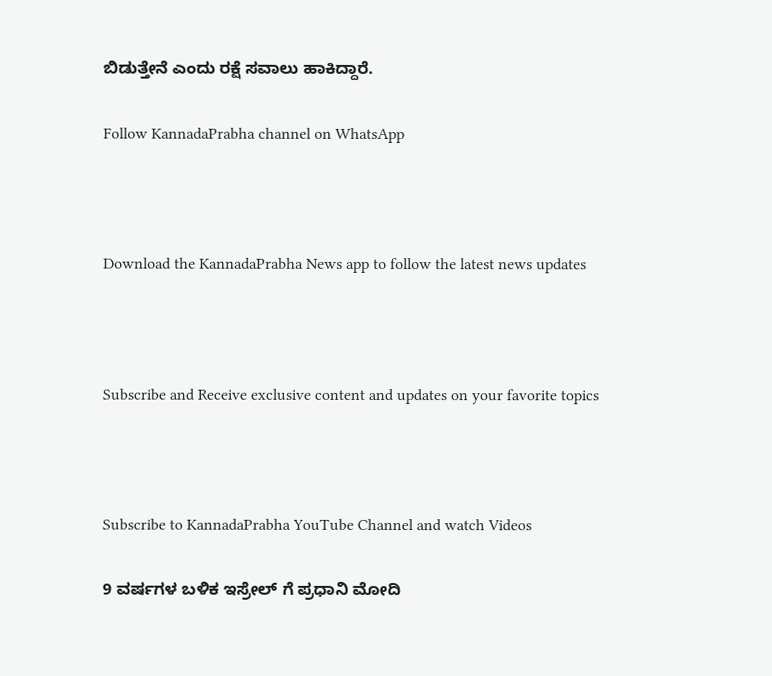ಬಿಡುತ್ತೇನೆ ಎಂದು ರಕ್ಷೆ ಸವಾಲು ಹಾಕಿದ್ದಾರೆ.

Follow KannadaPrabha channel on WhatsApp



Download the KannadaPrabha News app to follow the latest news updates



Subscribe and Receive exclusive content and updates on your favorite topics



Subscribe to KannadaPrabha YouTube Channel and watch Videos

9 ವರ್ಷಗಳ ಬಳಿಕ ಇಸ್ರೇಲ್ ಗೆ ಪ್ರಧಾನಿ ಮೋದಿ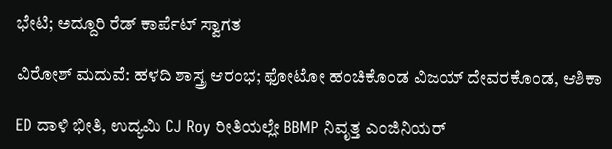ಭೇಟಿ; ಅದ್ದೂರಿ ರೆಡ್ ಕಾರ್ಪೆಟ್ ಸ್ವಾಗತ

ವಿರೋಶ್ ಮದುವೆ: ಹಳದಿ ಶಾಸ್ತ್ರ ಆರಂಭ; ಫೋಟೋ ಹಂಚಿಕೊಂಡ ವಿಜಯ್ ದೇವರಕೊಂಡ, ಆಶಿಕಾ

ED ದಾಳಿ ಭೀತಿ, ಉದ್ಯಮಿ CJ Roy ರೀತಿಯಲ್ಲೇ BBMP ನಿವೃತ್ತ ಎಂಜಿನಿಯರ್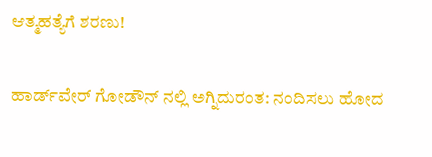ಆತ್ಮಹತ್ಯೆಗೆ ಶರಣು!

ಹಾರ್ಡ್‌ವೇರ್ ಗೋಡೌನ್ ನಲ್ಲಿ ಅಗ್ನಿದುರಂತ: ನಂದಿಸಲು ಹೋದ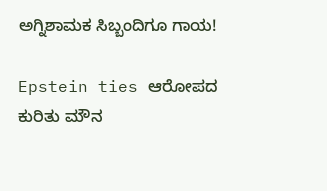ಅಗ್ನಿಶಾಮಕ ಸಿಬ್ಬಂದಿಗೂ ಗಾಯ!

Epstein ties ಆರೋಪದ ಕುರಿತು ಮೌನ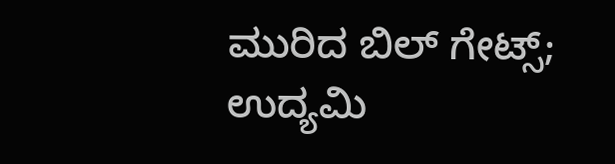ಮುರಿದ ಬಿಲ್ ಗೇಟ್ಸ್; ಉದ್ಯಮಿ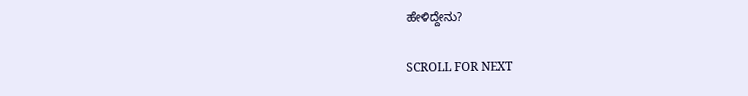ಹೇಳಿದ್ದೇನು?

SCROLL FOR NEXT